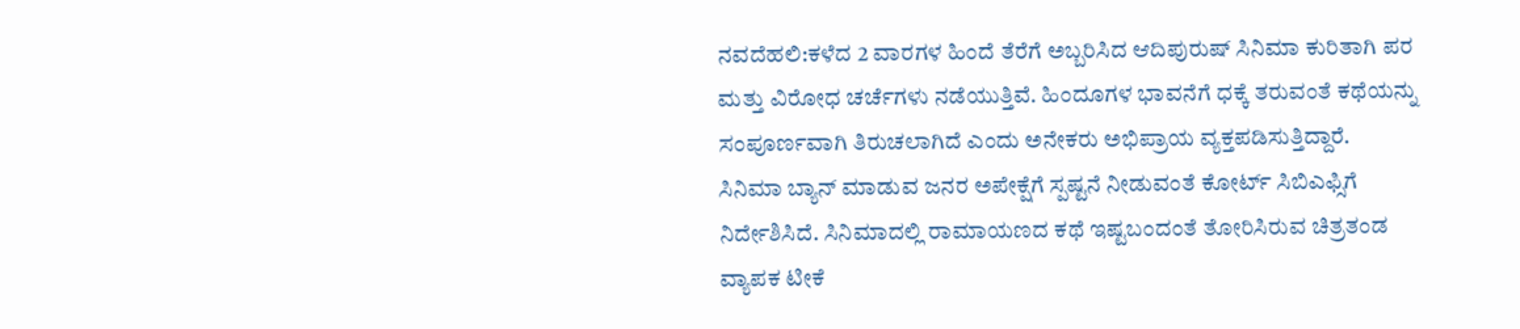ನವದೆಹಲಿ:ಕಳೆದ 2 ವಾರಗಳ ಹಿಂದೆ ತೆರೆಗೆ ಅಬ್ಬರಿಸಿದ ಆದಿಪುರುಷ್ ಸಿನಿಮಾ ಕುರಿತಾಗಿ ಪರ ಮತ್ತು ವಿರೋಧ ಚರ್ಚೆಗಳು ನಡೆಯುತ್ತಿವೆ. ಹಿಂದೂಗಳ ಭಾವನೆಗೆ ಧಕ್ಕೆ ತರುವಂತೆ ಕಥೆಯನ್ನು ಸಂಪೂರ್ಣವಾಗಿ ತಿರುಚಲಾಗಿದೆ ಎಂದು ಅನೇಕರು ಅಭಿಪ್ರಾಯ ವ್ಯಕ್ತಪಡಿಸುತ್ತಿದ್ದಾರೆ.
ಸಿನಿಮಾ ಬ್ಯಾನ್ ಮಾಡುವ ಜನರ ಅಪೇಕ್ಷೆಗೆ ಸ್ಪಷ್ಟನೆ ನೀಡುವಂತೆ ಕೋರ್ಟ್ ಸಿಬಿಎಫ್ಸಿಗೆ ನಿರ್ದೇಶಿಸಿದೆ. ಸಿನಿಮಾದಲ್ಲಿ ರಾಮಾಯಣದ ಕಥೆ ಇಷ್ಟಬಂದಂತೆ ತೋರಿಸಿರುವ ಚಿತ್ರತಂಡ ವ್ಯಾಪಕ ಟೀಕೆ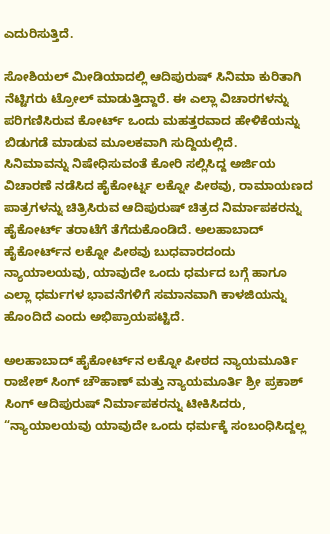ಎದುರಿಸುತ್ತಿದೆ.

ಸೋಶಿಯಲ್ ಮೀಡಿಯಾದಲ್ಲಿ ಆದಿಪುರುಷ್ ಸಿನಿಮಾ ಕುರಿತಾಗಿ ನೆಟ್ಟಿಗರು ಟ್ರೋಲ್ ಮಾಡುತ್ತಿದ್ದಾರೆ. ಈ ಎಲ್ಲಾ ವಿಚಾರಗಳನ್ನು ಪರಿಗಣಿಸಿರುವ ಕೋರ್ಟ್ ಒಂದು ಮಹತ್ತರವಾದ ಹೇಳಿಕೆಯನ್ನು ಬಿಡುಗಡೆ ಮಾಡುವ ಮೂಲಕವಾಗಿ ಸುದ್ದಿಯಲ್ಲಿದೆ.
ಸಿನಿಮಾವನ್ನು ನಿಷೇಧಿಸುವಂತೆ ಕೋರಿ ಸಲ್ಲಿಸಿದ್ದ ಅರ್ಜಿಯ ವಿಚಾರಣೆ ನಡೆಸಿದ ಹೈಕೋರ್ಟ್ನ ಲಕ್ನೋ ಪೀಠವು, ರಾಮಾಯಣದ ಪಾತ್ರಗಳನ್ನು ಚಿತ್ರಿಸಿರುವ ಆದಿಪುರುಷ್ ಚಿತ್ರದ ನಿರ್ಮಾಪಕರನ್ನು ಹೈಕೋರ್ಟ್ ತರಾಟೆಗೆ ತೆಗೆದುಕೊಂಡಿದೆ. ಅಲಹಾಬಾದ್ ಹೈಕೋರ್ಟ್‌ನ ಲಕ್ನೋ ಪೀಠವು ಬುಧವಾರದಂದು ನ್ಯಾಯಾಲಯವು, ಯಾವುದೇ ಒಂದು ಧರ್ಮದ ಬಗ್ಗೆ ಹಾಗೂ ಎಲ್ಲಾ ಧರ್ಮಗಳ ಭಾವನೆಗಳಿಗೆ ಸಮಾನವಾಗಿ ಕಾಳಜಿಯನ್ನು ಹೊಂದಿದೆ ಎಂದು ಅಭಿಪ್ರಾಯಪಟ್ಟಿದೆ.

ಅಲಹಾಬಾದ್ ಹೈಕೋರ್ಟ್‌ನ ಲಕ್ನೋ ಪೀಠದ ನ್ಯಾಯಮೂರ್ತಿ ರಾಜೇಶ್ ಸಿಂಗ್ ಚೌಹಾಣ್ ಮತ್ತು ನ್ಯಾಯಮೂರ್ತಿ ಶ್ರೀ ಪ್ರಕಾಶ್ ಸಿಂಗ್ ಆದಿಪುರುಷ್ ನಿರ್ಮಾಪಕರನ್ನು ಟೀಕಿಸಿದರು, “ನ್ಯಾಯಾಲಯವು ಯಾವುದೇ ಒಂದು ಧರ್ಮಕ್ಕೆ ಸಂಬಂಧಿಸಿದ್ದಲ್ಲ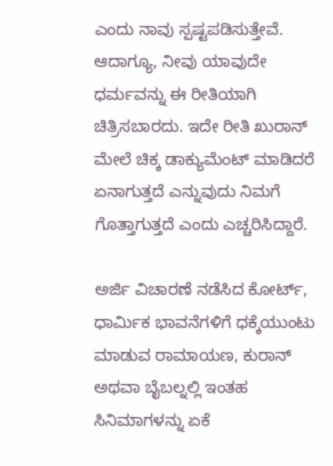ಎಂದು ನಾವು ಸ್ಪಷ್ಟಪಡಿಸುತ್ತೇವೆ. ಆದಾಗ್ಯೂ, ನೀವು ಯಾವುದೇ ಧರ್ಮವನ್ನು ಈ ರೀತಿಯಾಗಿ ಚಿತ್ರಿಸಬಾರದು. ಇದೇ ರೀತಿ ಖುರಾನ್ ಮೇಲೆ ಚಿಕ್ಕ ಡಾಕ್ಯುಮೆಂಟ್ ಮಾಡಿದರೆ ಏನಾಗುತ್ತದೆ ಎನ್ನುವುದು ನಿಮಗೆ ಗೊತ್ತಾಗುತ್ತದೆ ಎಂದು ಎಚ್ಚರಿಸಿದ್ದಾರೆ.

ಅರ್ಜಿ ವಿಚಾರಣೆ ನಡೆಸಿದ ಕೋರ್ಟ್, ಧಾರ್ಮಿಕ ಭಾವನೆಗಳಿಗೆ ಧಕ್ಕೆಯುಂಟು ಮಾಡುವ ರಾಮಾಯಣ, ಕುರಾನ್ ಅಥವಾ ಬೈಬಲ್ನಲ್ಲಿ ಇಂತಹ ಸಿನಿಮಾಗಳನ್ನು ಏಕೆ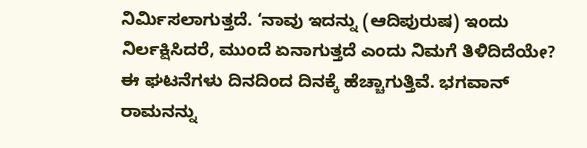ನಿರ್ಮಿಸಲಾಗುತ್ತದೆ. ‘ನಾವು ಇದನ್ನು (ಆದಿಪುರುಷ) ಇಂದು ನಿರ್ಲಕ್ಷಿಸಿದರೆ, ಮುಂದೆ ಏನಾಗುತ್ತದೆ ಎಂದು ನಿಮಗೆ ತಿಳಿದಿದೆಯೇ? ಈ ಘಟನೆಗಳು ದಿನದಿಂದ ದಿನಕ್ಕೆ ಹೆಚ್ಚಾಗುತ್ತಿವೆ. ಭಗವಾನ್ ರಾಮನನ್ನು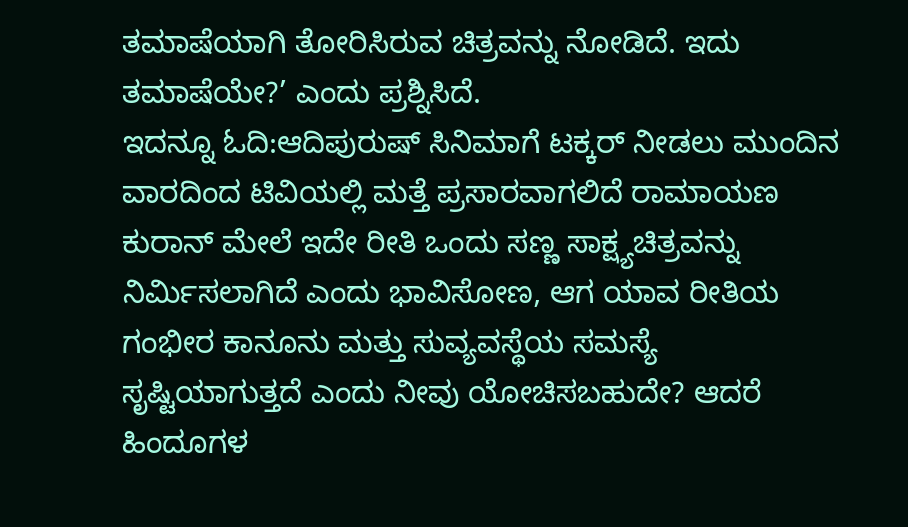ತಮಾಷೆಯಾಗಿ ತೋರಿಸಿರುವ ಚಿತ್ರವನ್ನು ನೋಡಿದೆ. ಇದು ತಮಾಷೆಯೇ?’ ಎಂದು ಪ್ರಶ್ನಿಸಿದೆ.
ಇದನ್ನೂ ಓದಿ:ಆದಿಪುರುಷ್ ಸಿನಿಮಾಗೆ ಟಕ್ಕರ್ ನೀಡಲು ಮುಂದಿನ ವಾರದಿಂದ ಟಿವಿಯಲ್ಲಿ ಮತ್ತೆ ಪ್ರಸಾರವಾಗಲಿದೆ ರಾಮಾಯಣ
ಕುರಾನ್ ಮೇಲೆ ಇದೇ ರೀತಿ ಒಂದು ಸಣ್ಣ ಸಾಕ್ಷ್ಯಚಿತ್ರವನ್ನು ನಿರ್ಮಿಸಲಾಗಿದೆ ಎಂದು ಭಾವಿಸೋಣ, ಆಗ ಯಾವ ರೀತಿಯ ಗಂಭೀರ ಕಾನೂನು ಮತ್ತು ಸುವ್ಯವಸ್ಥೆಯ ಸಮಸ್ಯೆ ಸೃಷ್ಟಿಯಾಗುತ್ತದೆ ಎಂದು ನೀವು ಯೋಚಿಸಬಹುದೇ? ಆದರೆ ಹಿಂದೂಗಳ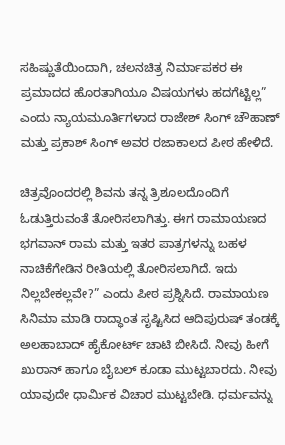ಸಹಿಷ್ಣುತೆಯಿಂದಾಗಿ, ಚಲನಚಿತ್ರ ನಿರ್ಮಾಪಕರ ಈ ಪ್ರಮಾದದ ಹೊರತಾಗಿಯೂ ವಿಷಯಗಳು ಹದಗೆಟ್ಟಿಲ್ಲ” ಎಂದು ನ್ಯಾಯಮೂರ್ತಿಗಳಾದ ರಾಜೇಶ್ ಸಿಂಗ್ ಚೌಹಾಣ್ ಮತ್ತು ಪ್ರಕಾಶ್ ಸಿಂಗ್ ಅವರ ರಜಾಕಾಲದ ಪೀಠ ಹೇಳಿದೆ.

ಚಿತ್ರವೊಂದರಲ್ಲಿ ಶಿವನು ತನ್ನ ತ್ರಿಶೂಲದೊಂದಿಗೆ ಓಡುತ್ತಿರುವಂತೆ ತೋರಿಸಲಾಗಿತ್ತು. ಈಗ ರಾಮಾಯಣದ ಭಗವಾನ್ ರಾಮ ಮತ್ತು ಇತರ ಪಾತ್ರಗಳನ್ನು ಬಹಳ ನಾಚಿಕೆಗೇಡಿನ ರೀತಿಯಲ್ಲಿ ತೋರಿಸಲಾಗಿದೆ. ಇದು ನಿಲ್ಲಬೇಕಲ್ಲವೇ?” ಎಂದು ಪೀಠ ಪ್ರಶ್ನಿಸಿದೆ. ರಾಮಾಯಣ ಸಿನಿಮಾ ಮಾಡಿ ರಾದ್ಧಾಂತ ಸೃಷ್ಟಿಸಿದ ಆದಿಪುರುಷ್ ತಂಡಕ್ಕೆ ಅಲಹಾಬಾದ್ ಹೈಕೋರ್ಟ್ ಚಾಟಿ ಬೀಸಿದೆ. ನೀವು ಹೀಗೆ ಖುರಾನ್ ಹಾಗೂ ಬೈಬಲ್ ಕೂಡಾ ಮುಟ್ಟಬಾರದು. ನೀವು ಯಾವುದೇ ಧಾರ್ಮಿಕ ವಿಚಾರ ಮುಟ್ಟಬೇಡಿ. ಧರ್ಮವನ್ನು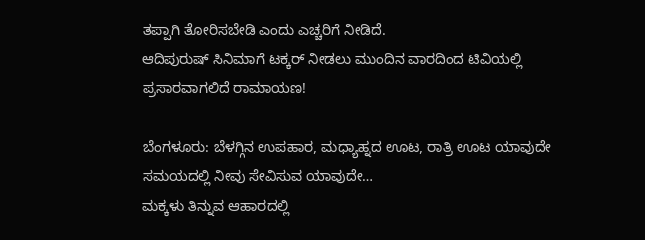ತಪ್ಪಾಗಿ ತೋರಿಸಬೇಡಿ ಎಂದು ಎಚ್ಚರಿಗೆ ನೀಡಿದೆ.
ಆದಿಪುರುಷ್ ಸಿನಿಮಾಗೆ ಟಕ್ಕರ್ ನೀಡಲು ಮುಂದಿನ ವಾರದಿಂದ ಟಿವಿಯಲ್ಲಿ ಪ್ರಸಾರವಾಗಲಿದೆ ರಾಮಾಯಣ!

ಬೆಂಗಳೂರು: ಬೆಳಗ್ಗಿನ ಉಪಹಾರ, ಮಧ್ಯಾಹ್ನದ ಊಟ, ರಾತ್ರಿ ಊಟ ಯಾವುದೇ ಸಮಯದಲ್ಲಿ ನೀವು ಸೇವಿಸುವ ಯಾವುದೇ…
ಮಕ್ಕಳು ತಿನ್ನುವ ಆಹಾರದಲ್ಲಿ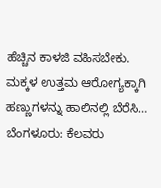ಹೆಚ್ಚಿನ ಕಾಳಜಿ ವಹಿಸಬೇಕು. ಮಕ್ಕಳ ಉತ್ತಮ ಆರೋಗ್ಯಕ್ಕಾಗಿ ಹಣ್ಣುಗಳನ್ನು ಹಾಲಿನಲ್ಲಿ ಬೆರೆಸಿ…
ಬೆಂಗಳೂರು: ಕೆಲವರು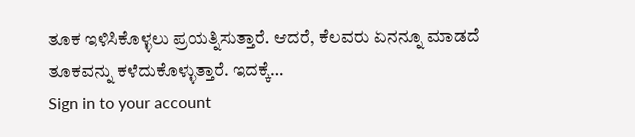ತೂಕ ಇಳಿಸಿಕೊಳ್ಳಲು ಪ್ರಯತ್ನಿಸುತ್ತಾರೆ. ಆದರೆ, ಕೆಲವರು ಏನನ್ನೂ ಮಾಡದೆ ತೂಕವನ್ನು ಕಳೆದುಕೊಳ್ಳುತ್ತಾರೆ. ಇದಕ್ಕೆ…
Sign in to your account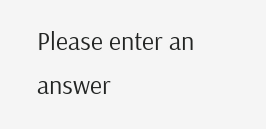Please enter an answer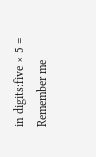in digits:five × 5 =
Remember me